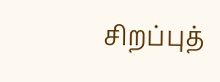சிறப்புத்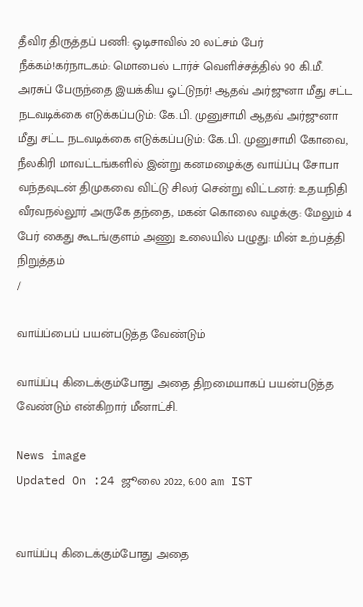தீவிர திருத்தப் பணி: ஒடிசாவில் 20 லட்சம் பேர் நீக்கம்!கர்நாடகம்: மொபைல் டார்ச் வெளிச்சத்தில் 90 கி.மீ. அரசுப் பேருந்தை இயக்கிய ஓட்டுநர்! ஆதவ் அர்ஜுனா மீது சட்ட நடவடிக்கை எடுக்கப்படும்: கே.பி. முனுசாமி ஆதவ் அர்ஜுனா மீது சட்ட நடவடிக்கை எடுக்கப்படும்: கே.பி. முனுசாமி கோவை, நீலகிரி மாவட்டங்களில் இன்று கனமழைக்கு வாய்ப்பு சோபா வந்தவுடன் திமுகவை விட்டு சிலர் சென்று விட்டனர்: உதயநிதி வீரவநல்லூர் அருகே தந்தை, மகன் கொலை வழக்கு: மேலும் 4 பேர் கைது கூடங்குளம் அணு உலையில் பழுது: மின் உற்பத்தி நிறுத்தம்
/

வாய்ப்பைப் பயன்படுத்த வேண்டும்

வாய்ப்பு கிடைக்கும்போது அதை திறமையாகப் பயன்படுத்த வேண்டும் என்கிறார் மீனாட்சி.

News image
Updated On :24 ஜூலை 2022, 6:00 am IST


வாய்ப்பு கிடைக்கும்போது அதை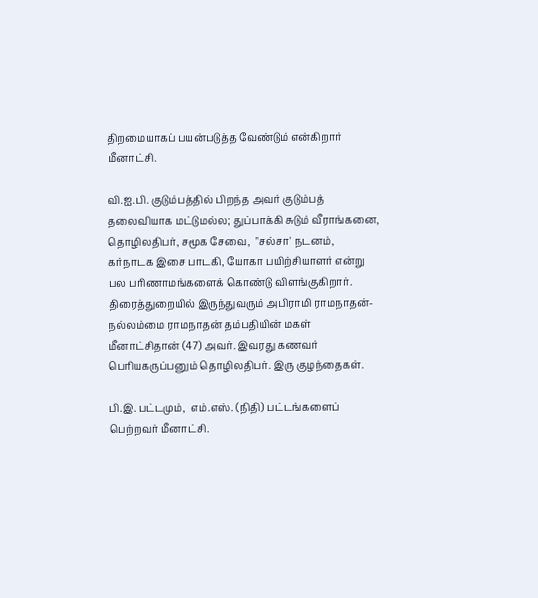திறமையாகப் பயன்படுத்த வேண்டும் என்கிறார் மீனாட்சி.

வி.ஐ.பி. குடும்பத்தில் பிறந்த அவர் குடும்பத் தலைவியாக மட்டுமல்ல; துப்பாக்கி சுடும் வீராங்கனை, தொழிலதிபர், சமூக சேவை,  "சல்சா' நடனம்,  கர்நாடக இசை பாடகி, யோகா பயிற்சியாளர் என்று பல பரிணாமங்களைக் கொண்டு விளங்குகிறார்.  திரைத்துறையில் இருந்துவரும் அபிராமி ராமநாதன்- நல்லம்மை ராமநாதன் தம்பதியின் மகள் மீனாட்சிதான் (47) அவர். இவரது கணவர் பெரியகருப்பனும் தொழிலதிபர். இரு குழந்தைகள்.

பி.இ. பட்டமும்,  எம்.எஸ். (நிதி) பட்டங்களைப் பெற்றவர் மீனாட்சி.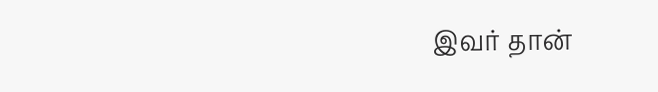இவர் தான்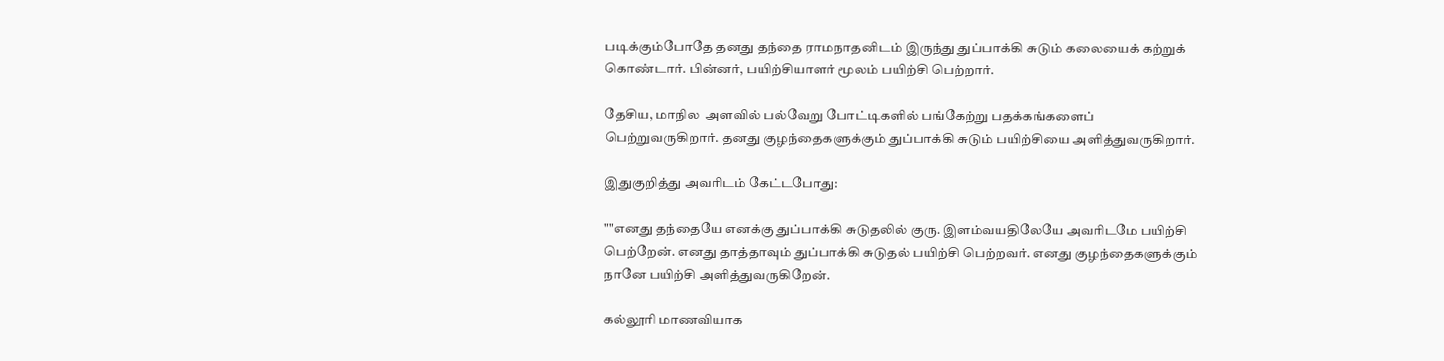படிக்கும்போதே தனது தந்தை ராமநாதனிடம் இருந்து துப்பாக்கி சுடும் கலையைக் கற்றுக் கொண்டார். பின்னர், பயிற்சியாளர் மூலம் பயிற்சி பெற்றார்.

தேசிய, மாநில  அளவில் பல்வேறு போட்டிகளில் பங்கேற்று பதக்கங்களைப் பெற்றுவருகிறார். தனது குழந்தைகளுக்கும் துப்பாக்கி சுடும் பயிற்சியை அளித்துவருகிறார்.

இதுகுறித்து அவரிடம் கேட்டபோது:

""எனது தந்தையே எனக்கு துப்பாக்கி சுடுதலில் குரு. இளம்வயதிலேயே அவரிடமே பயிற்சி பெற்றேன். எனது தாத்தாவும் துப்பாக்கி சுடுதல் பயிற்சி பெற்றவர். எனது குழந்தைகளுக்கும் நானே பயிற்சி அளித்துவருகிறேன்.

கல்லூரி மாணவியாக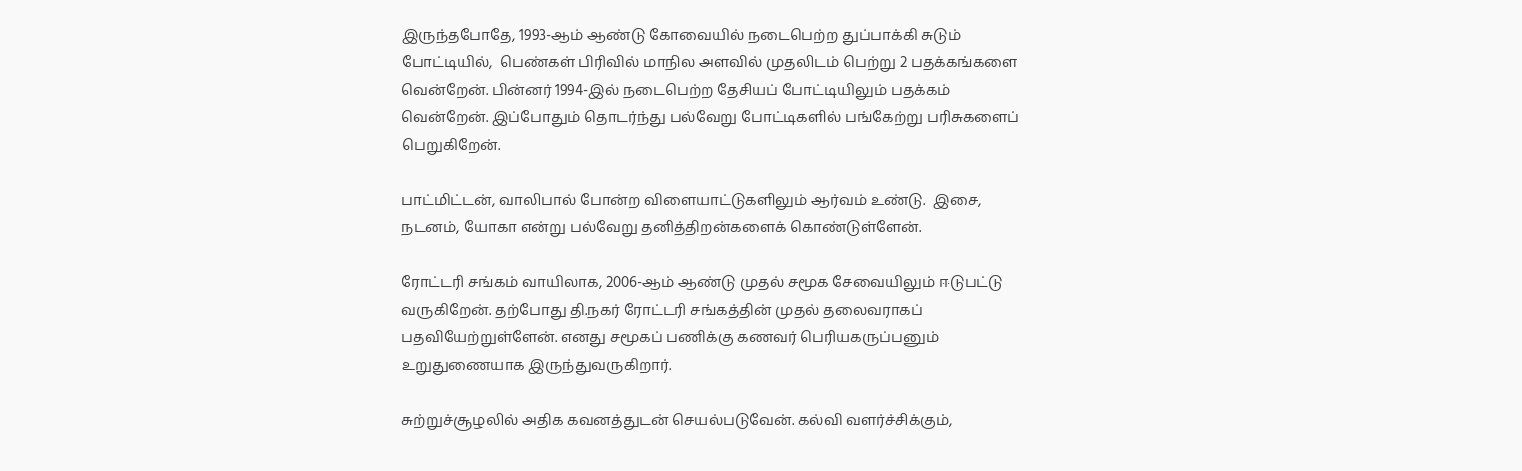இருந்தபோதே, 1993-ஆம் ஆண்டு கோவையில் நடைபெற்ற துப்பாக்கி சுடும் போட்டியில்,  பெண்கள் பிரிவில் மாநில அளவில் முதலிடம் பெற்று 2 பதக்கங்களை வென்றேன். பின்னர் 1994-இல் நடைபெற்ற தேசியப் போட்டியிலும் பதக்கம் வென்றேன். இப்போதும் தொடர்ந்து பல்வேறு போட்டிகளில் பங்கேற்று பரிசுகளைப் பெறுகிறேன்.

பாட்மிட்டன், வாலிபால் போன்ற விளையாட்டுகளிலும் ஆர்வம் உண்டு.  இசை, நடனம், யோகா என்று பல்வேறு தனித்திறன்களைக் கொண்டுள்ளேன்.

ரோட்டரி சங்கம் வாயிலாக, 2006-ஆம் ஆண்டு முதல் சமூக சேவையிலும் ஈடுபட்டு வருகிறேன். தற்போது தி.நகர் ரோட்டரி சங்கத்தின் முதல் தலைவராகப் பதவியேற்றுள்ளேன். எனது சமூகப் பணிக்கு கணவர் பெரியகருப்பனும் உறுதுணையாக இருந்துவருகிறார்.

சுற்றுச்சூழலில் அதிக கவனத்துடன் செயல்படுவேன். கல்வி வளர்ச்சிக்கும்,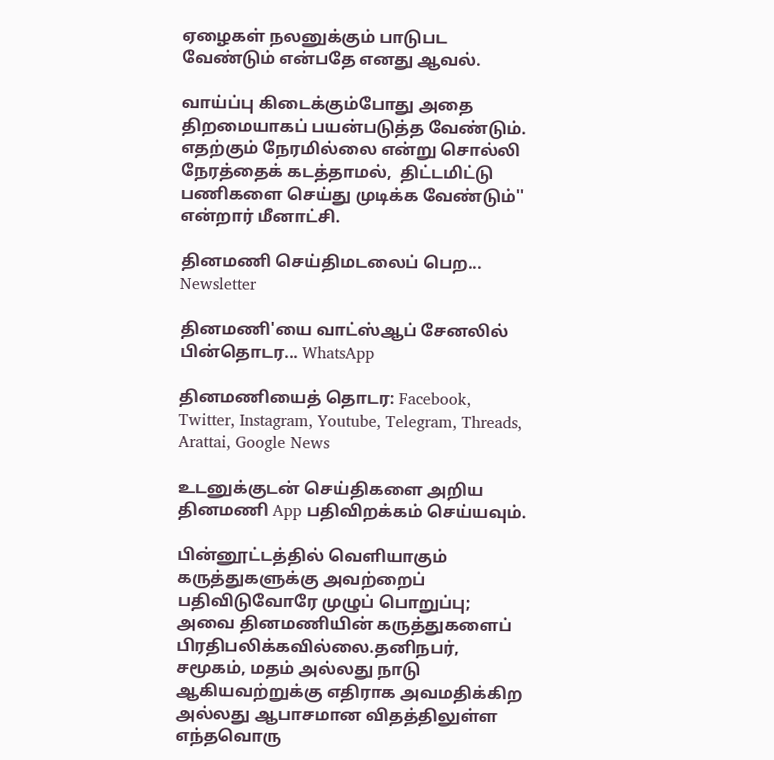ஏழைகள் நலனுக்கும் பாடுபட வேண்டும் என்பதே எனது ஆவல்.

வாய்ப்பு கிடைக்கும்போது அதை திறமையாகப் பயன்படுத்த வேண்டும். எதற்கும் நேரமில்லை என்று சொல்லி நேரத்தைக் கடத்தாமல்,  திட்டமிட்டு பணிகளை செய்து முடிக்க வேண்டும்'' என்றார் மீனாட்சி.

தினமணி செய்திமடலைப் பெற... Newsletter

தினமணி'யை வாட்ஸ்ஆப் சேனலில் பின்தொடர... WhatsApp

தினமணியைத் தொடர: Facebook, Twitter, Instagram, Youtube, Telegram, Threads, Arattai, Google News

உடனுக்குடன் செய்திகளை அறிய தினமணி App பதிவிறக்கம் செய்யவும்.

பின்னூட்டத்தில் வெளியாகும் கருத்துகளுக்கு அவற்றைப் பதிவிடுவோரே முழுப் பொறுப்பு; அவை தினமணியின் கருத்துகளைப் பிரதிபலிக்கவில்லை.தனிநபர், சமூகம், மதம் அல்லது நாடு ஆகியவற்றுக்கு எதிராக அவமதிக்கிற அல்லது ஆபாசமான விதத்திலுள்ள எந்தவொரு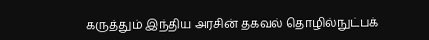கருத்தும் இந்திய அரசின் தகவல் தொழில்நுட்பக்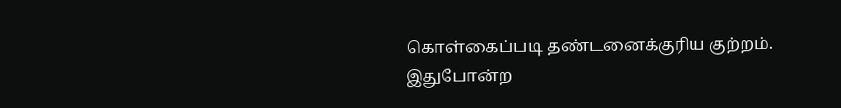கொள்கைப்படி தண்டனைக்குரிய குற்றம். இதுபோன்ற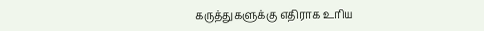கருத்துகளுக்கு எதிராக உரிய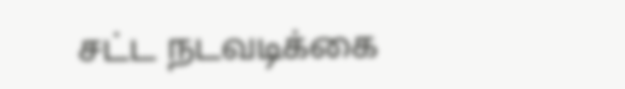சட்ட நடவடிக்கை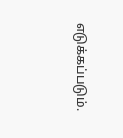எடுக்கப்படும்.